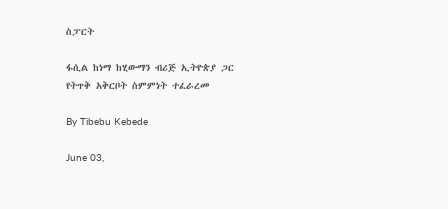ስፓርት

ፋሲል ከነማ ከሂውማን ብሪጅ ኢትዮጵያ ጋር የትጥቅ አቅርቦት ስምምነት ተፈራረመ

By Tibebu Kebede

June 03,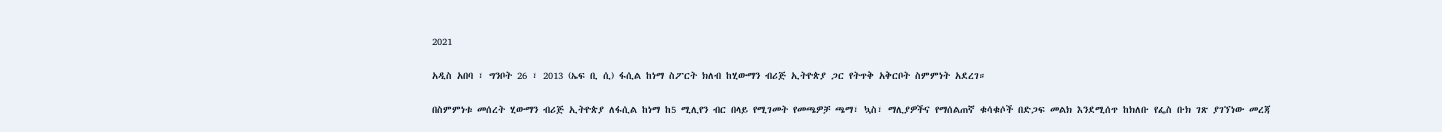2021

አዲስ አበባ ፣ ግንቦት 26 ፣ 2013 (ኤፍ ቢ ሲ) ፋሲል ከነማ ስፖርት ክለብ ከሂውማን ብሪጅ ኢትዮጵያ ጋር የትጥቅ አቅርቦት ስምምነት አደረገ።

በስምምነቱ መሰረት ሂውማን ብሪጅ ኢትዮጵያ ለፋሲል ከነማ ከ5 ሚሊየን ብር በላይ የሚገመት የመጫዎቻ ጫማ፣ ኳስ፣ ማሊያዎችና የማሰልጠኛ ቁሳቁሶች በድጋፍ መልክ እንደሚሰጥ ከክለቡ የፌስ ቡክ ገጽ ያገኘነው መረጃ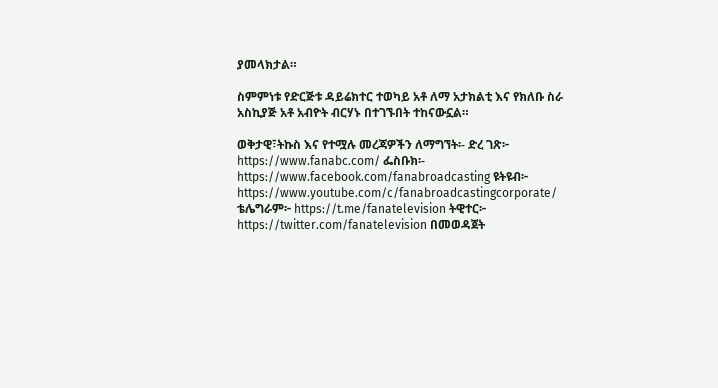ያመላክታል።

ስምምነቱ የድርጅቱ ዳይሬክተር ተወካይ አቶ ለማ አታክልቲ እና የክለቡ ስራ አስኪያጅ አቶ አብዮት ብርሃኑ በተገኙበት ተከናውኗል።

ወቅታዊ፣ትኩስ እና የተሟሉ መረጃዎችን ለማግኘት፡- ድረ ገጽ፦ https://www.fanabc.com/ ፌስቡክ፡- https://www.facebook.com/fanabroadcasting ዩትዩብ፦ https://www.youtube.com/c/fanabroadcastingcorporate/ ቴሌግራም፦ https://t.me/fanatelevision ትዊተር፦ https://twitter.com/fanatelevision በመወዳጀት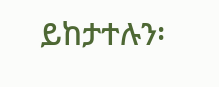ይከታተሉን፡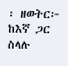፡ ዘወትር፦ ከእኛ ጋር ስላሉ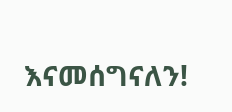እናመሰግናለን!